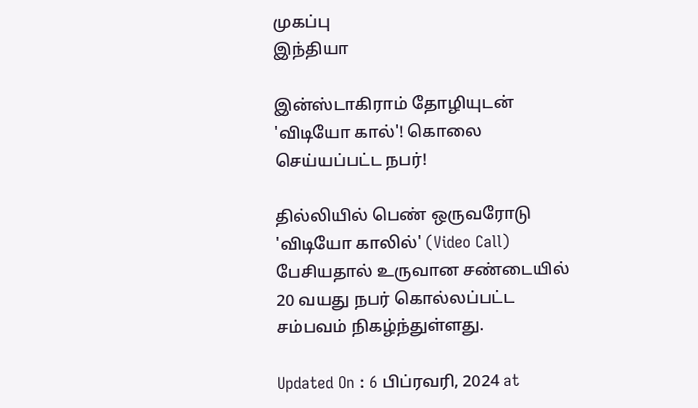முகப்பு
இந்தியா

இன்ஸ்டாகிராம் தோழியுடன் 'விடியோ கால்'! கொலை செய்யப்பட்ட நபர்!

தில்லியில் பெண் ஒருவரோடு 'விடியோ காலில்' (Video Call) பேசியதால் உருவான சண்டையில் 20 வயது நபர் கொல்லப்பட்ட சம்பவம் நிகழ்ந்துள்ளது.

Updated On : 6 பிப்ரவரி, 2024 at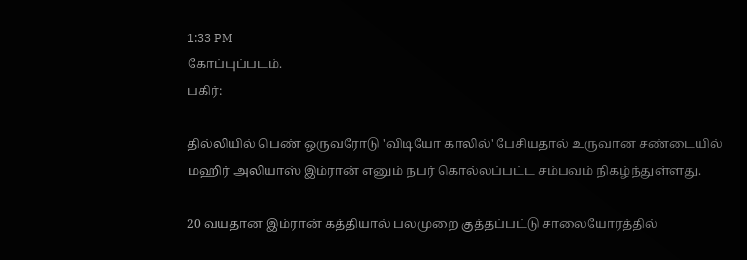1:33 PM
கோப்புப்படம்.
பகிர்:

தில்லியில் பெண் ஒருவரோடு 'விடியோ காலில்' பேசியதால் உருவான சண்டையில் மஹிர் அலியாஸ் இம்ரான் எனும் நபர் கொல்லப்பட்ட சம்பவம் நிகழ்ந்துள்ளது.

20 வயதான இம்ரான் கத்தியால் பலமுறை குத்தப்பட்டு சாலையோரத்தில்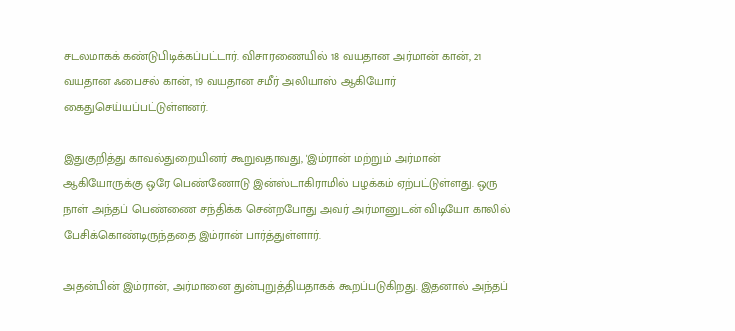சடலமாகக் கண்டுபிடிக்கப்பட்டார். விசாரணையில் 18 வயதான அர்மான் கான், 21 வயதான ஃபைசல் கான், 19 வயதான சமீர் அலியாஸ் ஆகியோர் கைதுசெய்யப்பட்டுள்ளனர்.

இதுகுறித்து காவல்துறையினர் கூறுவதாவது, 'இம்ரான் மற்றும் அர்மான் ஆகியோருக்கு ஒரே பெண்ணோடு இன்ஸ்டாகிராமில் பழக்கம் ஏற்பட்டுள்ளது. ஒரு நாள் அந்தப் பெண்ணை சந்திக்க சென்றபோது அவர் அர்மானுடன் விடியோ காலில் பேசிக்கொண்டிருந்ததை இம்ரான் பார்த்துள்ளார்.

அதன்பின் இம்ரான், அர்மானை துன்புறுத்தியதாகக் கூறப்படுகிறது. இதனால் அந்தப்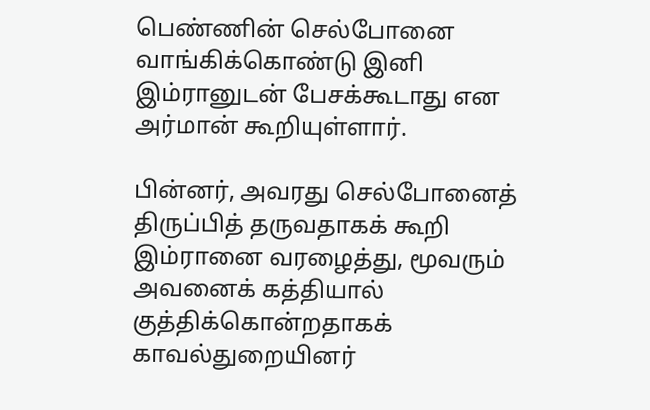பெண்ணின் செல்போனை வாங்கிக்கொண்டு இனி இம்ரானுடன் பேசக்கூடாது என அர்மான் கூறியுள்ளார்.

பின்னர், அவரது செல்போனைத் திருப்பித் தருவதாகக் கூறி இம்ரானை வரழைத்து, மூவரும் அவனைக் கத்தியால் குத்திக்கொன்றதாகக் காவல்துறையினர்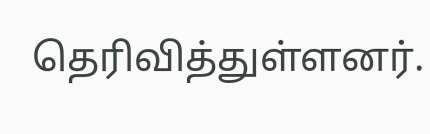தெரிவித்துள்ளனர்.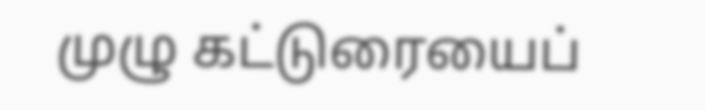முழு கட்டுரையைப்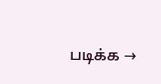படிக்க →